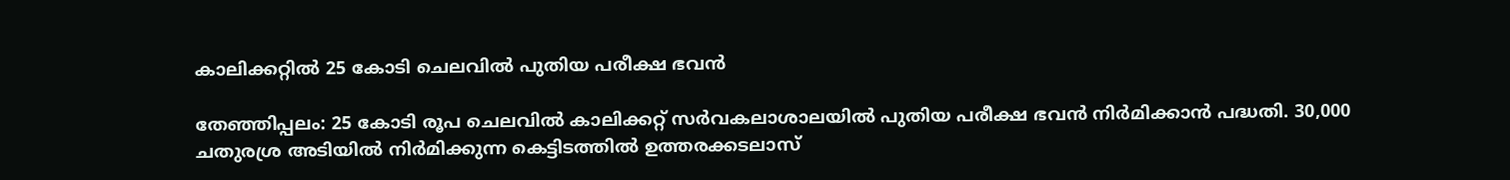കാലിക്കറ്റില്‍ 25 കോടി ചെലവില്‍ പുതിയ പരീക്ഷ ഭവന്‍

തേഞ്ഞിപ്പലം: 25 കോടി രൂപ ചെലവില്‍ കാലിക്കറ്റ് സര്‍വകലാശാലയില്‍ പുതിയ പരീക്ഷ ഭവന്‍ നിര്‍മിക്കാന്‍ പദ്ധതി. 30,000 ചതുരശ്ര അടിയില്‍ നിര്‍മിക്കുന്ന കെട്ടിടത്തില്‍ ഉത്തരക്കടലാസ്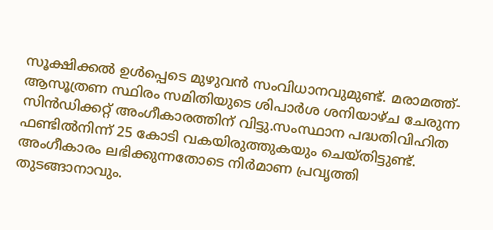സൂക്ഷിക്കല്‍ ഉള്‍പ്പെടെ മുഴുവന്‍ സംവിധാനവുമുണ്ട്. മരാമത്ത്-ആസൂത്രണ സ്ഥിരം സമിതിയുടെ ശിപാര്‍ശ ശനിയാഴ്ച ചേരുന്ന സിന്‍ഡിക്കറ്റ് അംഗീകാരത്തിന് വിട്ടു.സംസ്ഥാന പദ്ധതിവിഹിത ഫണ്ടില്‍നിന്ന് 25 കോടി വകയിരുത്തുകയും ചെയ്തിട്ടുണ്ട്. അംഗീകാരം ലഭിക്കുന്നതോടെ നിര്‍മാണ പ്രവൃത്തി തുടങ്ങാനാവും.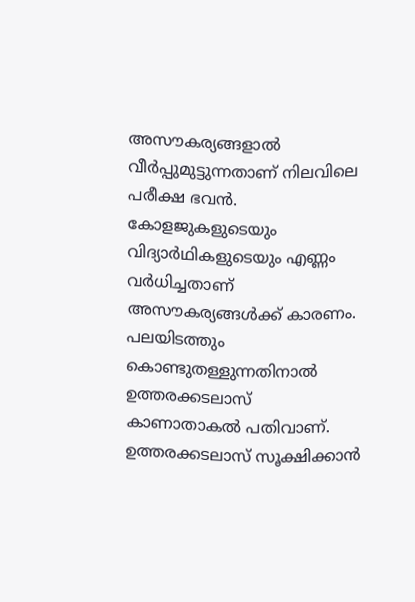അസൗകര്യങ്ങളാല്‍ വീര്‍പ്പുമുട്ടുന്നതാണ് നിലവിലെ പരീക്ഷ ഭവന്‍. കോളജുകളുടെയും വിദ്യാര്‍ഥികളുടെയും എണ്ണം വര്‍ധിച്ചതാണ് അസൗകര്യങ്ങള്‍ക്ക് കാരണം. പലയിടത്തും കൊണ്ടുതള്ളുന്നതിനാല്‍ ഉത്തരക്കടലാസ് കാണാതാകല്‍ പതിവാണ്. ഉത്തരക്കടലാസ് സൂക്ഷിക്കാന്‍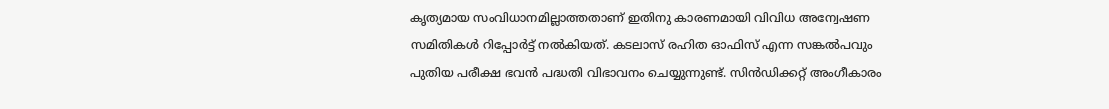കൃത്യമായ സംവിധാനമില്ലാത്തതാണ് ഇതിനു കാരണമായി വിവിധ അന്വേഷണ സമിതികള്‍ റിപ്പോര്‍ട്ട് നല്‍കിയത്. കടലാസ് രഹിത ഓഫിസ് എന്ന സങ്കല്‍പവും പുതിയ പരീക്ഷ ഭവന്‍ പദ്ധതി വിഭാവനം ചെയ്യുന്നുണ്ട്. സിന്‍ഡിക്കറ്റ് അംഗീകാരം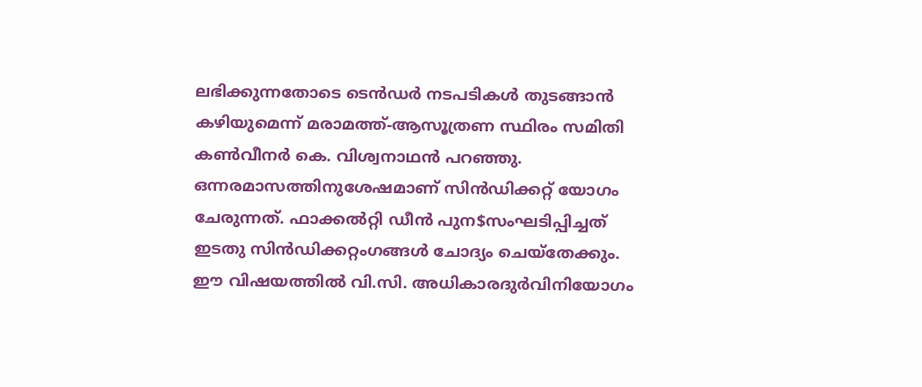ലഭിക്കുന്നതോടെ ടെന്‍ഡര്‍ നടപടികള്‍ തുടങ്ങാന്‍ കഴിയുമെന്ന് മരാമത്ത്-ആസൂത്രണ സ്ഥിരം സമിതി കണ്‍വീനര്‍ കെ. വിശ്വനാഥന്‍ പറഞ്ഞു. ഒന്നരമാസത്തിനുശേഷമാണ് സിന്‍ഡിക്കറ്റ് യോഗം ചേരുന്നത്. ഫാക്കല്‍റ്റി ഡീന്‍ പുന$സംഘടിപ്പിച്ചത് ഇടതു സിന്‍ഡിക്കറ്റംഗങ്ങള്‍ ചോദ്യം ചെയ്തേക്കും. ഈ വിഷയത്തില്‍ വി.സി. അധികാരദുര്‍വിനിയോഗം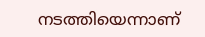നടത്തിയെന്നാണ്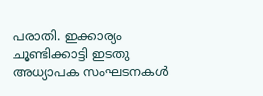പരാതി. ഇക്കാര്യം ചൂണ്ടിക്കാട്ടി ഇടതു അധ്യാപക സംഘടനകള്‍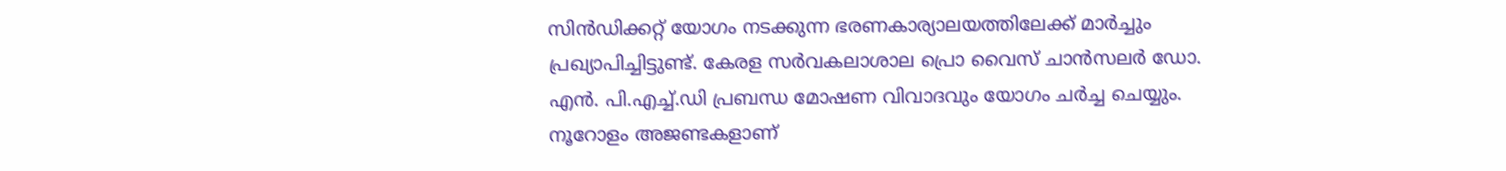സിന്‍ഡിക്കറ്റ് യോഗം നടക്കുന്ന ഭരണകാര്യാലയത്തിലേക്ക് മാര്‍ച്ചും പ്രഖ്യാപിച്ചിട്ടുണ്ട്. കേരള സര്‍വകലാശാല പ്രൊ വൈസ് ചാന്‍സലര്‍ ഡോ. എന്‍. പി.എച്ച്.ഡി പ്രബന്ധ മോഷണ വിവാദവും യോഗം ചര്‍ച്ച ചെയ്യും. നൂറോളം അജണ്ടകളാണ്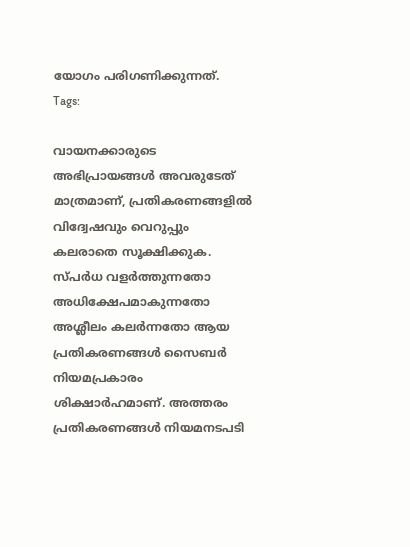യോഗം പരിഗണിക്കുന്നത്.
Tags:

വായനക്കാരുടെ അഭിപ്രായങ്ങള്‍ അവരുടേത് മാത്രമാണ്, പ്രതികരണങ്ങളിൽ വിദ്വേഷവും വെറുപ്പും കലരാതെ സൂക്ഷിക്കുക. സ്പർധ വളർത്തുന്നതോ അധിക്ഷേപമാകുന്നതോ അശ്ലീലം കലർന്നതോ ആയ പ്രതികരണങ്ങൾ സൈബർ നിയമപ്രകാരം ശിക്ഷാർഹമാണ്. അത്തരം പ്രതികരണങ്ങൾ നിയമനടപടി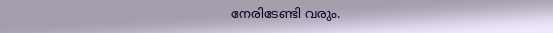നേരിടേണ്ടി വരും.